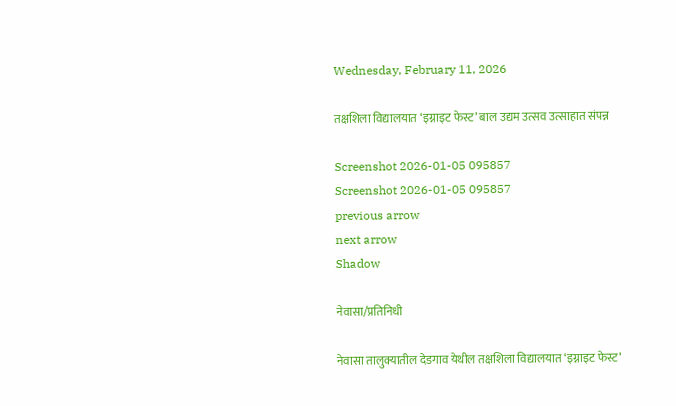Wednesday, February 11, 2026

तक्षशिला विद्यालयात ‘इग्नाइट फेस्ट’ बाल उद्यम उत्सव उत्साहात संपन्न

Screenshot 2026-01-05 095857
Screenshot 2026-01-05 095857
previous arrow
next arrow
Shadow

नेवासा/प्रतिनिधी

नेवासा तालुक्यातील देडगाव येथील तक्षशिला विद्यालयात ‘इग्नाइट फेस्ट’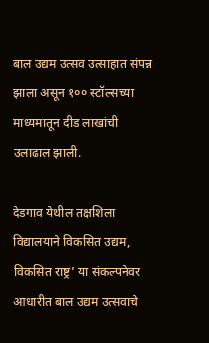बाल उद्यम उत्सव उत्साहात संपन्न झाला असून १०० स्टॉल्सच्या माध्यमातून दीड लाखांची उलाढाल झाली.

देडगाव येथील तक्षशिला विद्यालयाने विकसित उद्यम, विकसित राष्ट्र’ या संकल्पनेवर आधारीत बाल उद्यम उत्सवाचे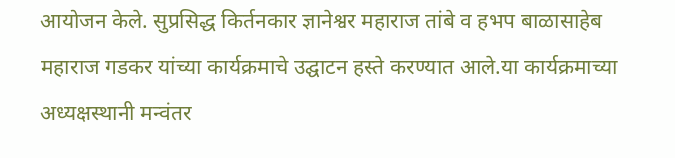आयोजन केले. सुप्रसिद्ध किर्तनकार ज्ञानेश्वर महाराज तांबे व हभप बाळासाहेब महाराज गडकर यांच्या कार्यक्रमाचे उद्घाटन हस्ते करण्यात आले.या कार्यक्रमाच्या अध्यक्षस्थानी मन्वंतर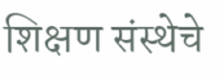शिक्षण संस्थेचे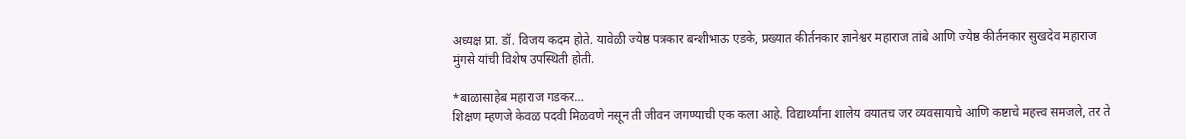अध्यक्ष प्रा. डॉ. विजय कदम होते. यावेळी ज्येष्ठ पत्रकार बन्शीभाऊ एडके, प्रख्यात कीर्तनकार ज्ञानेश्वर महाराज तांबे आणि ज्येष्ठ कीर्तनकार सुखदेव महाराज मुंगसे यांची विशेष उपस्थिती होती.

*बाळासाहेब महाराज गडकर…
शिक्षण म्हणजे केवळ पदवी मिळवणे नसून ती जीवन जगण्याची एक कला आहे. विद्यार्थ्यांना शालेय वयातच जर व्यवसायाचे आणि कष्टाचे महत्त्व समजले, तर ते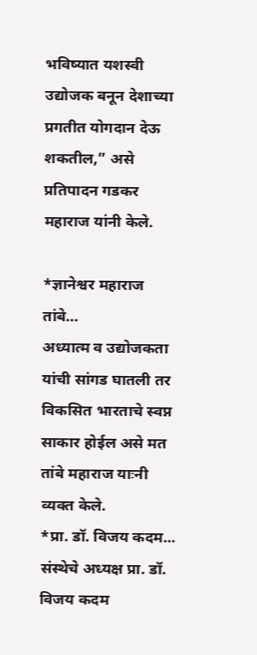भविष्यात यशस्वी उद्योजक बनून देशाच्या प्रगतीत योगदान देऊ शकतील,” असे प्रतिपादन गडकर महाराज यांनी केले.

*ज्ञानेश्वर महाराज तांबे…
अध्यात्म व उद्योजकता यांची सांगड घातली तर विकसित भारताचे स्वप्न साकार होईल असे मत तांबे महाराज याःनी व्यक्त केले.
*प्रा. डॉ. विजय कदम...
संस्थेचे अध्यक्ष प्रा. डॉ. विजय कदम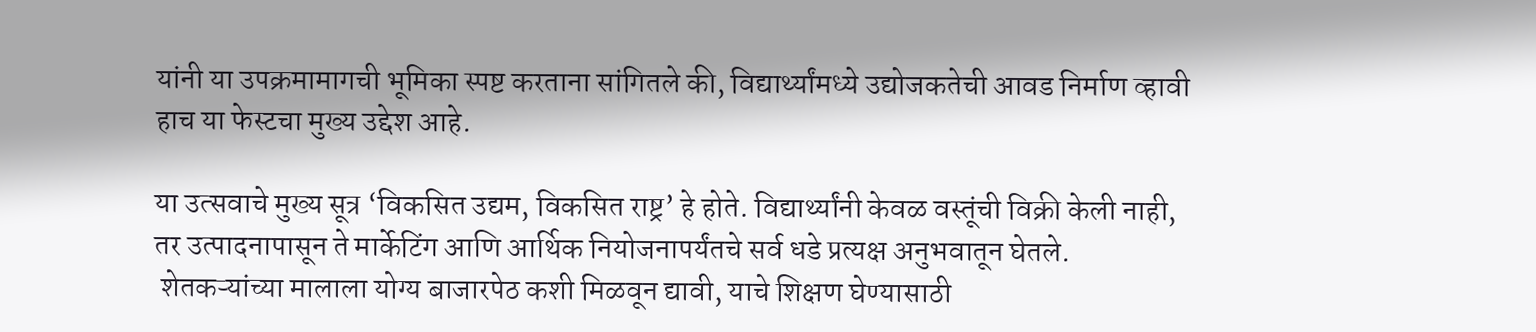यांनी या उपक्रमामागची भूमिका स्पष्ट करताना सांगितले की, विद्यार्थ्यांमध्ये उद्योजकतेची आवड निर्माण व्हावी हाच या फेस्टचा मुख्य उद्देश आहे.

या उत्सवाचे मुख्य सूत्र ‘विकसित उद्यम, विकसित राष्ट्र’ हे होते. विद्यार्थ्यांनी केवळ वस्तूंची विक्री केली नाही, तर उत्पादनापासून ते मार्केटिंग आणि आर्थिक नियोजनापर्यंतचे सर्व धडे प्रत्यक्ष अनुभवातून घेतले.
 शेतकऱ्यांच्या मालाला योग्य बाजारपेठ कशी मिळवून द्यावी, याचे शिक्षण घेण्यासाठी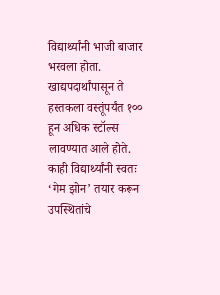विद्यार्थ्यांनी भाजी बाजार भरवला होता. खाद्यपदार्थांपासून ते हस्तकला वस्तूंपर्यंत १०० हून अधिक स्टॉल्स लावण्यात आले होते.
काही विद्यार्थ्यांनी स्वतः ‘गेम झोन’ तयार करून उपस्थितांचे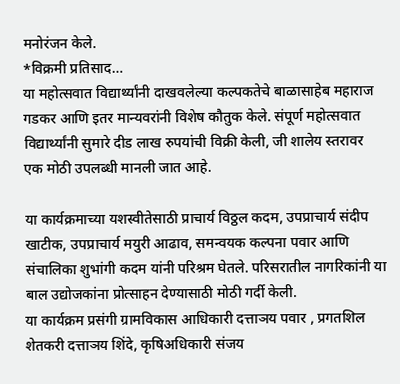मनोरंजन केले.
*विक्रमी प्रतिसाद…
या महोत्सवात विद्यार्थ्यांनी दाखवलेल्या कल्पकतेचे बाळासाहेब महाराज गडकर आणि इतर मान्यवरांनी विशेष कौतुक केले. संपूर्ण महोत्सवात विद्यार्थ्यांनी सुमारे दीड लाख रुपयांची विक्री केली, जी शालेय स्तरावर एक मोठी उपलब्धी मानली जात आहे.

या कार्यक्रमाच्या यशस्वीतेसाठी प्राचार्य विठ्ठल कदम, उपप्राचार्य संदीप खाटीक, उपप्राचार्य मयुरी आढाव, समन्वयक कल्पना पवार आणि संचालिका शुभांगी कदम यांनी परिश्रम घेतले. परिसरातील नागरिकांनी या बाल उद्योजकांना प्रोत्साहन देण्यासाठी मोठी गर्दी केली.
या कार्यक्रम प्रसंगी ग्रामविकास आधिकारी दत्ताञय पवार , प्रगतशिल शेतकरी दत्ताञय शिंदे, कृषिअधिकारी संजय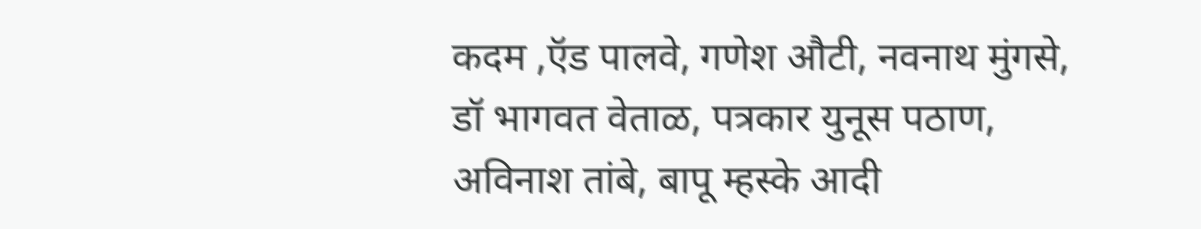कदम ,ऍड पालवे, गणेश औटी, नवनाथ मुंगसे, डॉ भागवत वेताळ, पत्रकार युनूस पठाण, अविनाश तांबे, बापू म्हस्के आदी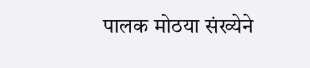पालक मोठया संख्येने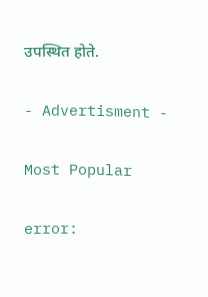उपस्थित होते.

- Advertisment -

Most Popular

error: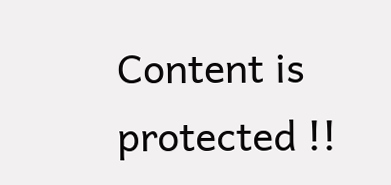Content is protected !!